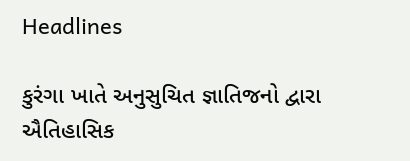Headlines

કુરંગા ખાતે અનુસુચિત જ્ઞાતિજનો દ્વારા ઐતિહાસિક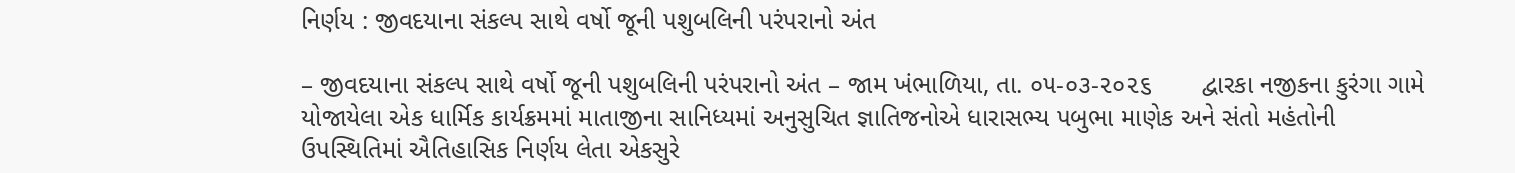નિર્ણય : જીવદયાના સંકલ્પ સાથે વર્ષો જૂની પશુબલિની પરંપરાનો અંત

– જીવદયાના સંકલ્પ સાથે વર્ષો જૂની પશુબલિની પરંપરાનો અંત – જામ ખંભાળિયા, તા. ૦૫-૦૩-૨૦૨૬       દ્વારકા નજીકના કુરંગા ગામે યોજાયેલા એક ધાર્મિક કાર્યક્રમમાં માતાજીના સાનિધ્યમાં અનુસુચિત જ્ઞાતિજનોએ ધારાસભ્ય પબુભા માણેક અને સંતો મહંતોની ઉપસ્થિતિમાં ઐતિહાસિક નિર્ણય લેતા એકસુરે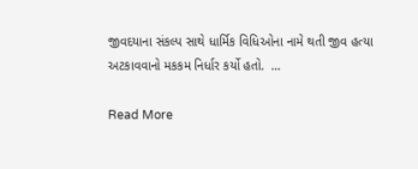જીવદયાના સંકલ્પ સાથે ધાર્મિક વિધિઓના નામે થતી જીવ હત્યા અટકાવવાનો મકકમ નિર્ધાર કર્યો હતો.  …

Read More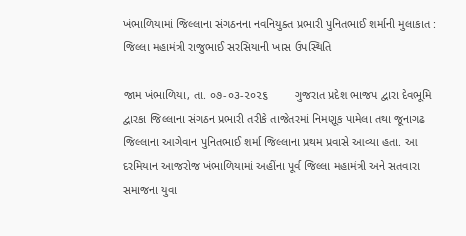ખંભાળિયામાં જિલ્લાના સંગઠનના નવનિયુક્ત પ્રભારી પુનિતભાઈ શર્માની મુલાકાત : જિલ્લા મહામંત્રી રાજુભાઈ સરસિયાની ખાસ ઉપસ્થિતિ

જામ ખંભાળિયા, તા. ૦૭-૦૩-૨૦૨૬        ગુજરાત પ્રદેશ ભાજપ દ્વારા દેવભૂમિ દ્વારકા જિલ્લાના સંગઠન પ્રભારી તરીકે તાજેતરમાં નિમણૂક પામેલા તથા જૂનાગઢ જિલ્લાના આગેવાન પુનિતભાઈ શર્મા જિલ્લાના પ્રથમ પ્રવાસે આવ્યા હતા. આ દરમિયાન આજરોજ ખંભાળિયામાં અહીંના પૂર્વ જિલ્લા મહામંત્રી અને સતવારા સમાજના યુવા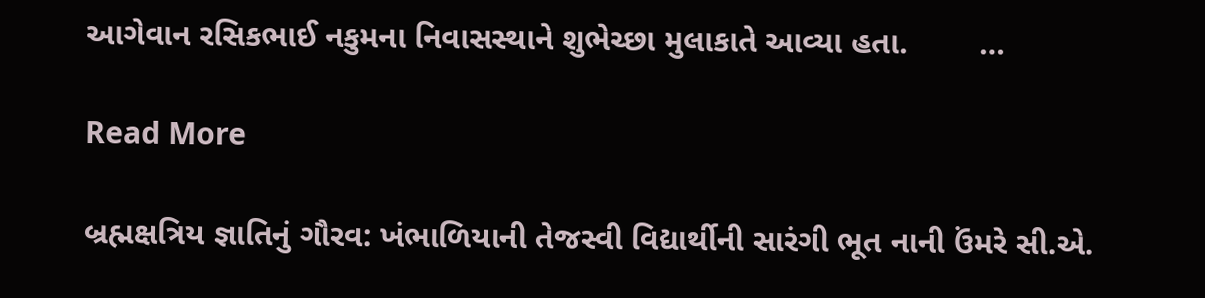આગેવાન રસિકભાઈ નકુમના નિવાસસ્થાને શુભેચ્છા મુલાકાતે આવ્યા હતા.        …

Read More

બ્રહ્મક્ષત્રિય જ્ઞાતિનું ગૌરવ: ખંભાળિયાની તેજસ્વી વિદ્યાર્થીની સારંગી ભૂત નાની ઉંમરે સી.એ.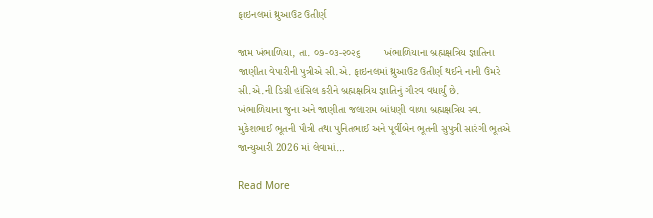ફાઇનલમાં થ્રુઆઉટ ઉતીર્ણ

જામ ખંભાળિયા, તા. ૦૭-૦૩-૨૦૨૬        ખંભાળિયાના બ્રહ્મક્ષત્રિય જ્ઞાતિના જાણીતા વેપારીની પુત્રીએ સી.એ. ફાઇનલમાં થ્રુઆઉટ ઉતીર્ણ થઈને નાની ઉંમરે સી.એ.ની ડિગ્રી હાંસિલ કરીને બ્રહ્મક્ષત્રિય જ્ઞાતિનું ગૌરવ વધાર્યું છે.      ખંભાળિયાના જુના અને જાણીતા જલારામ બાંધણી વાળા બ્રહ્મક્ષત્રિય સ્વ. મુકેશભાઈ ભૂતની પૌત્રી તથા પુનિતભાઈ અને પૂર્વીબેન ભૂતની સુપુત્રી સારંગી ભૂતએ જાન્યુઆરી 2026 માં લેવામાં…

Read More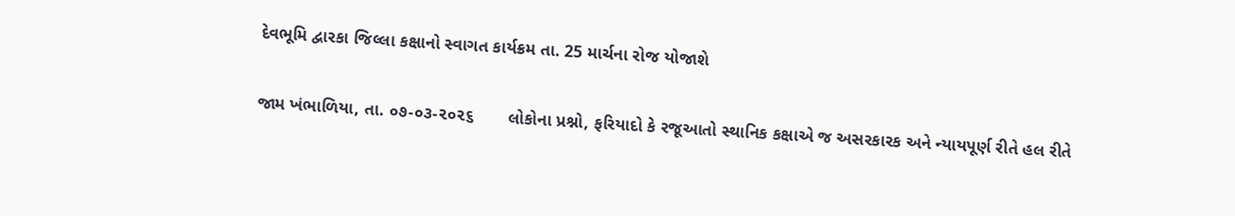દેવભૂમિ દ્વારકા જિલ્લા કક્ષાનો સ્વાગત કાર્યક્રમ તા. 25 માર્ચના રોજ યોજાશે

જામ ખંભાળિયા, તા. ૦૭-૦૩-૨૦૨૬       લોકોના પ્રશ્નો, ફરિયાદો કે રજૂઆતો સ્થાનિક કક્ષાએ જ અસરકારક અને ન્યાયપૂર્ણ રીતે હલ રીતે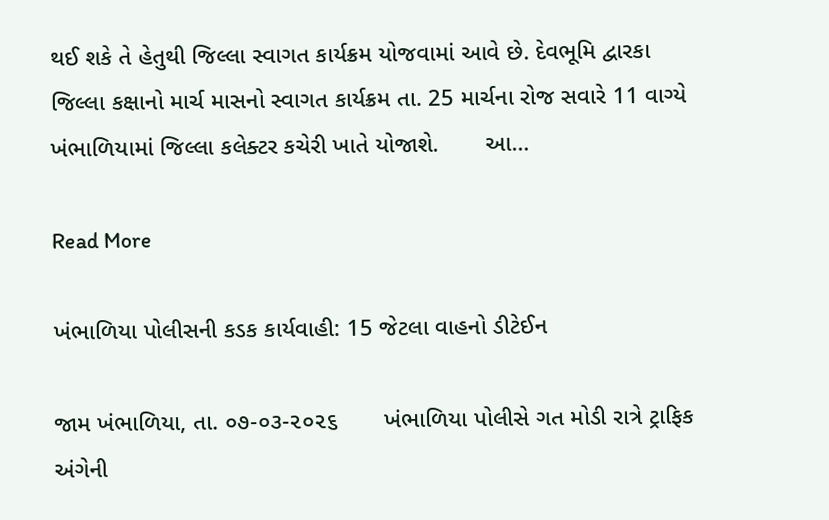થઈ શકે તે હેતુથી જિલ્લા સ્વાગત કાર્યક્રમ યોજવામાં આવે છે. દેવભૂમિ દ્વારકા જિલ્લા કક્ષાનો માર્ચ માસનો સ્વાગત કાર્યક્રમ તા. 25 માર્ચના રોજ સવારે 11 વાગ્યે ખંભાળિયામાં જિલ્લા કલેક્ટર કચેરી ખાતે યોજાશે.       આ…

Read More

ખંભાળિયા પોલીસની કડક કાર્યવાહી: 15 જેટલા વાહનો ડીટેઈન

જામ ખંભાળિયા, તા. ૦૭-૦૩-૨૦૨૬       ખંભાળિયા પોલીસે ગત મોડી રાત્રે ટ્રાફિક અંગેની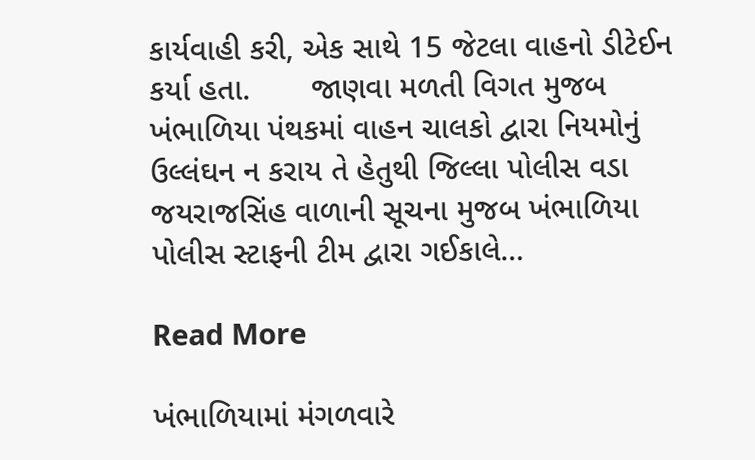કાર્યવાહી કરી, એક સાથે 15 જેટલા વાહનો ડીટેઈન કર્યા હતા.       જાણવા મળતી વિગત મુજબ ખંભાળિયા પંથકમાં વાહન ચાલકો દ્વારા નિયમોનું ઉલ્લંઘન ન કરાય તે હેતુથી જિલ્લા પોલીસ વડા જયરાજસિંહ વાળાની સૂચના મુજબ ખંભાળિયા પોલીસ સ્ટાફની ટીમ દ્વારા ગઈકાલે…

Read More

ખંભાળિયામાં મંગળવારે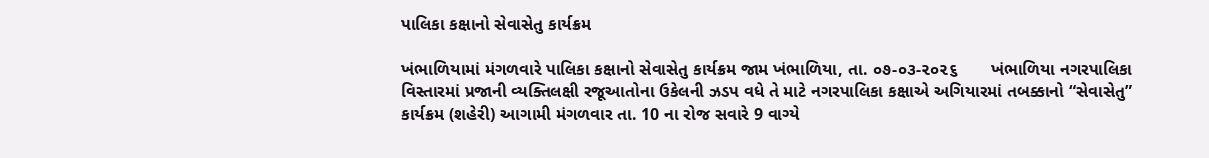પાલિકા કક્ષાનો સેવાસેતુ કાર્યક્રમ

ખંભાળિયામાં મંગળવારે પાલિકા કક્ષાનો સેવાસેતુ કાર્યક્રમ જામ ખંભાળિયા, તા. ૦૭-૦૩-૨૦૨૬       ખંભાળિયા નગરપાલિકા વિસ્તારમાં પ્રજાની વ્યક્તિલક્ષી રજૂઆતોના ઉકેલની ઝડપ વધે તે માટે નગરપાલિકા કક્ષાએ અગિયારમાં તબક્કાનો “સેવાસેતુ” કાર્યક્રમ (શહેરી) આગામી મંગળવાર તા. 10 ના રોજ સવારે 9 વાગ્યે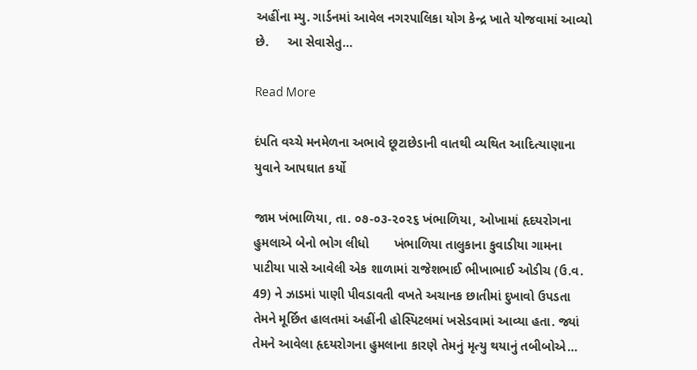અહીંના મ્યુ. ગાર્ડનમાં આવેલ નગરપાલિકા યોગ કેન્દ્ર ખાતે યોજવામાં આવ્યો છે.     આ સેવાસેતુ…

Read More

દંપતિ વચ્ચે મનમેળના અભાવે છૂટાછેડાની વાતથી વ્યથિત આદિત્યાણાના યુવાને આપઘાત કર્યો

જામ ખંભાળિયા, તા. ૦૭-૦૩-૨૦૨૬ ખંભાળિયા, ઓખામાં હૃદયરોગના હુમલાએ બેનો ભોગ લીધો       ખંભાળિયા તાલુકાના કુવાડીયા ગામના પાટીયા પાસે આવેલી એક શાળામાં રાજેશભાઈ ભીખાભાઈ ઓડીચ (ઉ.વ. 49) ને ઝાડમાં પાણી પીવડાવતી વખતે અચાનક છાતીમાં દુખાવો ઉપડતા તેમને મૂર્છિત હાલતમાં અહીંની હોસ્પિટલમાં ખસેડવામાં આવ્યા હતા. જ્યાં તેમને આવેલા હૃદયરોગના હુમલાના કારણે તેમનું મૃત્યુ થયાનું તબીબોએ…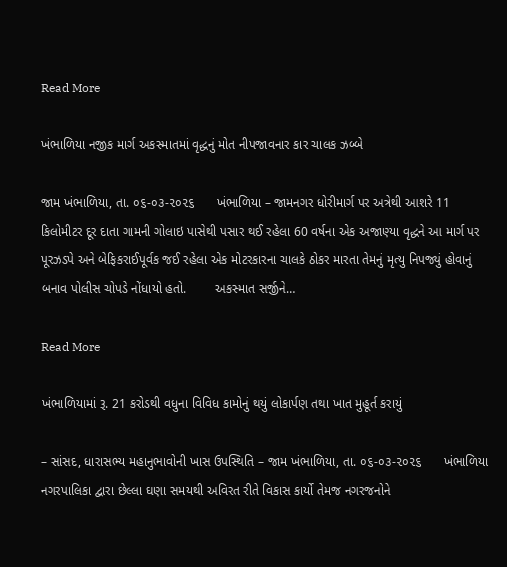Read More

ખંભાળિયા નજીક માર્ગ અકસ્માતમાં વૃદ્ધનું મોત નીપજાવનાર કાર ચાલક ઝબ્બે

જામ ખંભાળિયા, તા. ૦૬-૦૩-૨૦૨૬      ખંભાળિયા – જામનગર ધોરીમાર્ગ પર અત્રેથી આશરે 11 કિલોમીટર દૂર દાતા ગામની ગોલાઇ પાસેથી પસાર થઈ રહેલા 60 વર્ષના એક અજાણ્યા વૃદ્ધને આ માર્ગ પર પૂરઝડપે અને બેફિકરાઈપૂર્વક જઈ રહેલા એક મોટરકારના ચાલકે ઠોકર મારતા તેમનું મૃત્યુ નિપજ્યું હોવાનું બનાવ પોલીસ ચોપડે નોંધાયો હતો.        અકસ્માત સર્જીને…

Read More

ખંભાળિયામાં રૂ. 21 કરોડથી વધુના વિવિધ કામોનું થયું લોકાર્પણ તથા ખાત મુહૂર્ત કરાયું

– સાંસદ, ધારાસભ્ય મહાનુભાવોની ખાસ ઉપસ્થિતિ – જામ ખંભાળિયા, તા. ૦૬-૦૩-૨૦૨૬      ખંભાળિયા નગરપાલિકા દ્વારા છેલ્લા ઘણા સમયથી અવિરત રીતે વિકાસ કાર્યો તેમજ નગરજનોને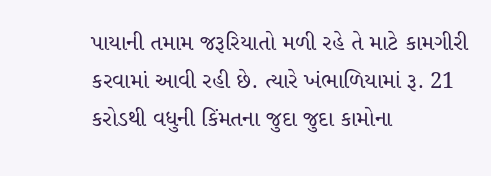પાયાની તમામ જરૂરિયાતો મળી રહે તે માટે કામગીરી કરવામાં આવી રહી છે. ત્યારે ખંભાળિયામાં રૂ. 21 કરોડથી વધુની કિંમતના જુદા જુદા કામોના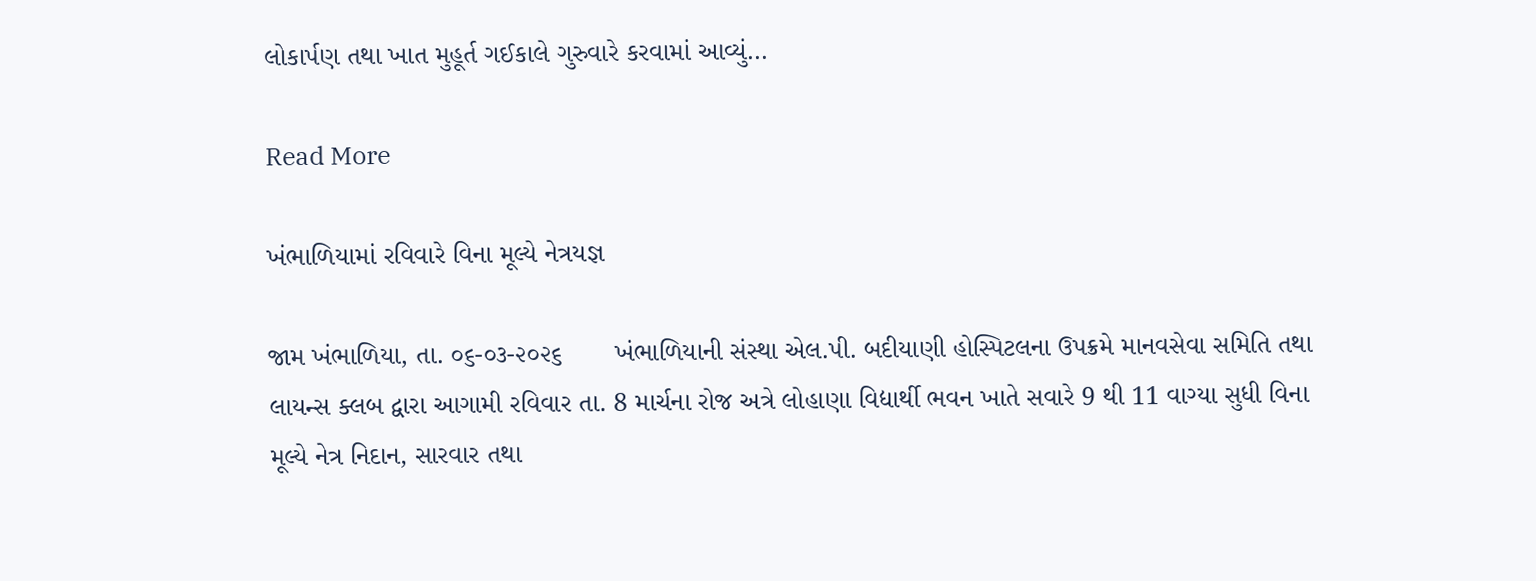લોકાર્પણ તથા ખાત મુહૂર્ત ગઈકાલે ગુરુવારે કરવામાં આવ્યું…

Read More

ખંભાળિયામાં રવિવારે વિના મૂલ્યે નેત્રયજ્ઞ

જામ ખંભાળિયા, તા. ૦૬-૦૩-૨૦૨૬       ખંભાળિયાની સંસ્થા એલ.પી. બદીયાણી હોસ્પિટલના ઉપક્રમે માનવસેવા સમિતિ તથા લાયન્સ ક્લબ દ્વારા આગામી રવિવાર તા. 8 માર્ચના રોજ અત્રે લોહાણા વિદ્યાર્થી ભવન ખાતે સવારે 9 થી 11 વાગ્યા સુધી વિના મૂલ્યે નેત્ર નિદાન, સારવાર તથા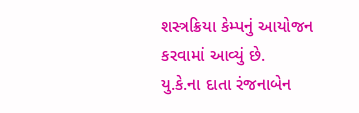શસ્ત્રક્રિયા કેમ્પનું આયોજન કરવામાં આવ્યું છે.        યુ.કે.ના દાતા રંજનાબેન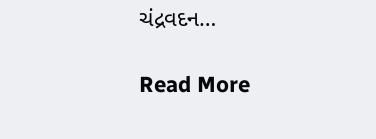ચંદ્રવદન…

Read More